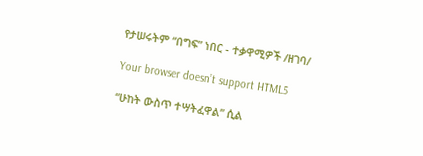የታሠሩትም “በግፍ” ነበር - ተቃዋሚዎች /ዘገባ/

Your browser doesn’t support HTML5

“ሁከት ውስጥ ተሣትፈዋል” ሲል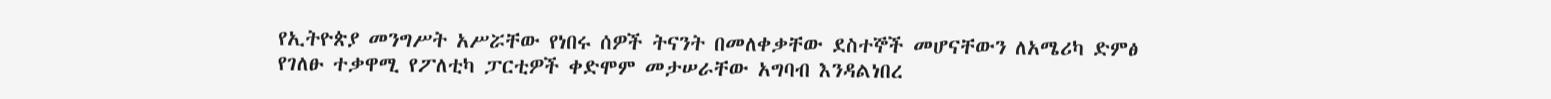የኢትዮጵያ መንግሥት አሥሯቸው የነበሩ ሰዎች ትናንት በመለቀቃቸው ደስተኞች መሆናቸውን ለአሜሪካ ድምፅ የገለፁ ተቃዋሚ የፖለቲካ ፓርቲዎች ቀድሞም መታሠራቸው አግባብ እንዳልነበረ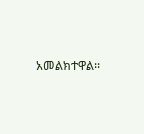አመልክተዋል፡፡